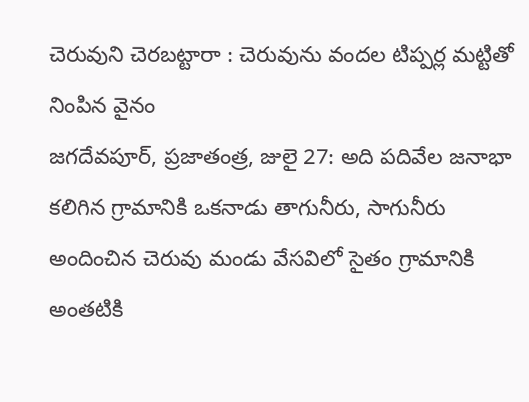చెరువుని చెరబట్టారా : చెరువును వందల టిప్పర్ల మట్టితో నింపిన వైనం
జగదేవపూర్, ప్రజాతంత్ర, జులై 27: అది పదివేల జనాభా కలిగిన గ్రామానికి ఒకనాడు తాగునీరు, సాగునీరు అందించిన చెరువు మండు వేసవిలో సైతం గ్రామానికి అంతటికి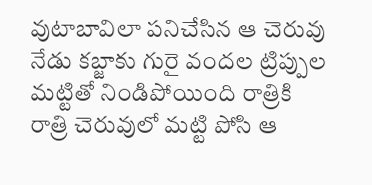వుటాబావిలా పనిచేసిన ఆ చెరువు నేడు కబ్జాకు గురై వందల ట్రిప్పుల మట్టితో నిండిపోయింది రాత్రికి రాత్రి చెరువులో మట్టి పోసి ఆ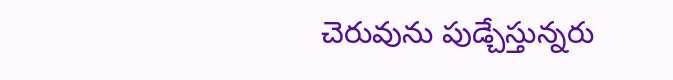చెరువును పుడ్చేస్తున్నరు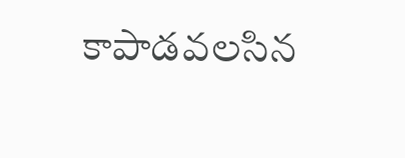కాపాడవలసిన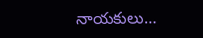నాయకులు…